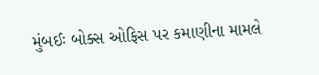મુંબઈઃ બોક્સ ઓફિસ પર કમાણીના મામલે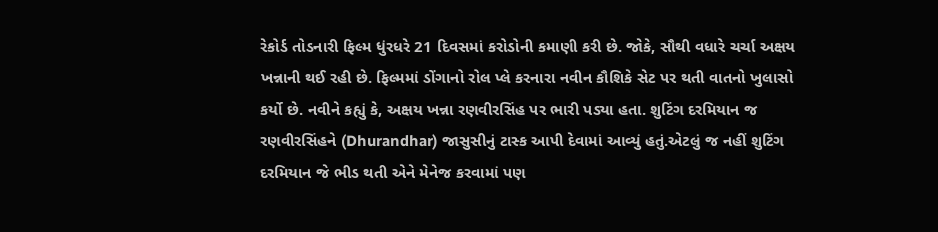રેકોર્ડ તોડનારી ફિલ્મ ધુંરધરે 21 દિવસમાં કરોડોની કમાણી કરી છે. જોકે, સૌથી વધારે ચર્ચા અક્ષય ખન્નાની થઈ રહી છે. ફિલ્મમાં ડોંગાનો રોલ પ્લે કરનારા નવીન કૌશિકે સેટ પર થતી વાતનો ખુલાસો કર્યો છે. નવીને કહ્યું કે, અક્ષય ખન્ના રણવીરસિંહ પર ભારી પડ્યા હતા. શુટિંગ દરમિયાન જ રણવીરસિંહને (Dhurandhar) જાસુસીનું ટાસ્ક આપી દેવામાં આવ્યું હતું.એટલું જ નહીં શુટિંગ દરમિયાન જે ભીડ થતી એને મેનેજ કરવામાં પણ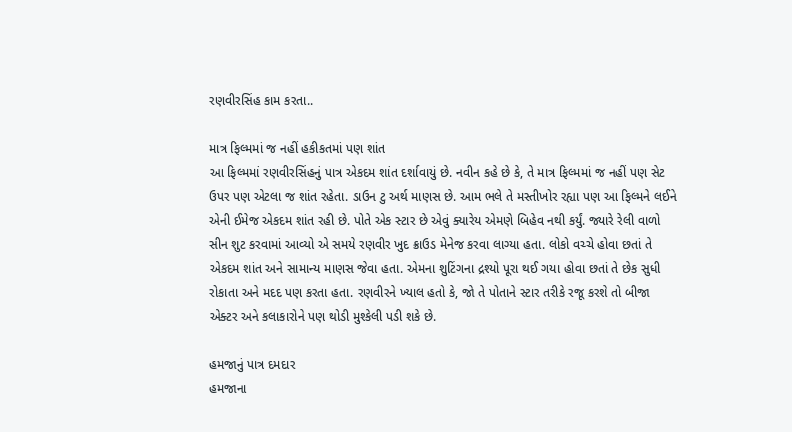રણવીરસિંહ કામ કરતા..

માત્ર ફિલ્મમાં જ નહીં હકીકતમાં પણ શાંત
આ ફિલ્મમાં રણવીરસિંહનું પાત્ર એકદમ શાંત દર્શાવાયું છે. નવીન કહે છે કે, તે માત્ર ફિલ્મમાં જ નહીં પણ સેટ ઉપર પણ એટલા જ શાંત રહેતા. ડાઉન ટુ અર્થ માણસ છે. આમ ભલે તે મસ્તીખોર રહ્યા પણ આ ફિલ્મને લઈને એની ઈમેજ એકદમ શાંત રહી છે. પોતે એક સ્ટાર છે એવું ક્યારેય એમણે બિહેવ નથી કર્યું. જ્યારે રેલી વાળો સીન શુટ કરવામાં આવ્યો એ સમયે રણવીર ખુદ ક્રાઉડ મેનેજ કરવા લાગ્યા હતા. લોકો વચ્ચે હોવા છતાં તે એકદમ શાંત અને સામાન્ય માણસ જેવા હતા. એમના શુટિંગના દ્રશ્યો પૂરા થઈ ગયા હોવા છતાં તે છેક સુધી રોકાતા અને મદદ પણ કરતા હતા. રણવીરને ખ્યાલ હતો કે, જો તે પોતાને સ્ટાર તરીકે રજૂ કરશે તો બીજા એક્ટર અને કલાકારોને પણ થોડી મુશ્કેલી પડી શકે છે.

હમજાનું પાત્ર દમદાર
હમજાના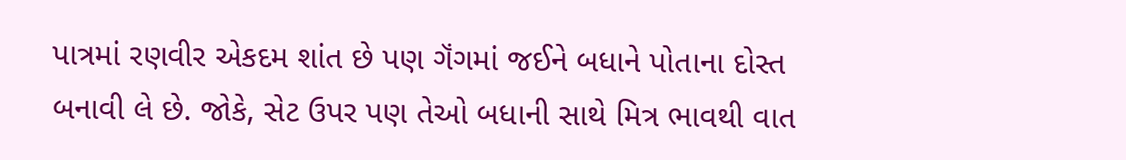પાત્રમાં રણવીર એકદમ શાંત છે પણ ગૅંગમાં જઈને બધાને પોતાના દોસ્ત બનાવી લે છે. જોકે, સેટ ઉપર પણ તેઓ બધાની સાથે મિત્ર ભાવથી વાત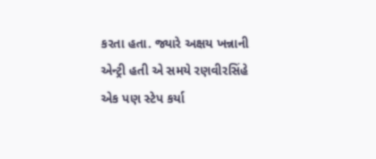કરતા હતા. જ્યારે અક્ષય ખન્નાની એન્ટ્રી હતી એ સમયે રણવીરસિંહે એક પણ સ્ટેપ કર્યા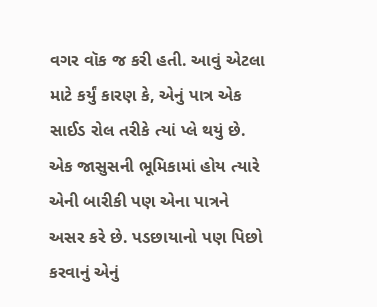વગર વૉક જ કરી હતી. આવું એટલા માટે કર્યું કારણ કે, એનું પાત્ર એક સાઈડ રોલ તરીકે ત્યાં પ્લે થયું છે. એક જાસુસની ભૂમિકામાં હોય ત્યારે એની બારીકી પણ એના પાત્રને અસર કરે છે. પડછાયાનો પણ પિછો કરવાનું એનું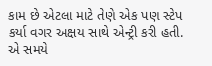કામ છે એટલા માટે તેણે એક પણ સ્ટેપ કર્યા વગર અક્ષય સાથે એન્ટ્રી કરી હતી. એ સમયે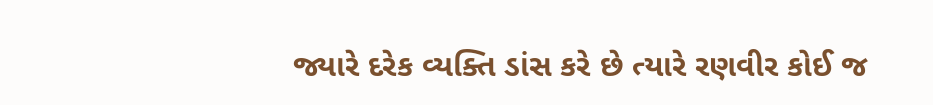જ્યારે દરેક વ્યક્તિ ડાંસ કરે છે ત્યારે રણવીર કોઈ જ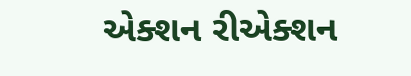એક્શન રીએક્શન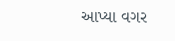આપ્યા વગર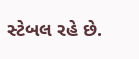સ્ટેબલ રહે છે.